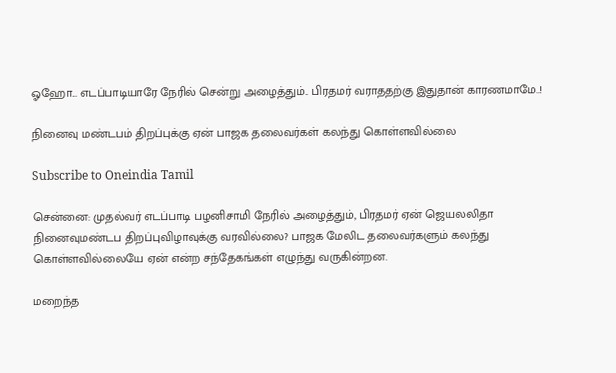ஓஹோ... எடப்பாடியாரே நேரில் சென்று அழைத்தும்.. பிரதமர் வராததற்கு இதுதான் காரணமாமே..!

நினைவு மண்டபம் திறப்புக்கு ஏன் பாஜக தலைவர்கள் கலந்து கொள்ளவில்லை

Subscribe to Oneindia Tamil

சென்னை: முதல்வர் எடப்பாடி பழனிசாமி நேரில் அழைத்தும், பிரதமர் ஏன் ஜெயலலிதா நினைவுமண்டப திறப்புவிழாவுக்கு வரவில்லை? பாஜக மேலிட தலைவர்களும் கலந்து கொள்ளவில்லையே ஏன் என்ற சந்தேகங்கள் எழுந்து வருகின்றன.

மறைந்த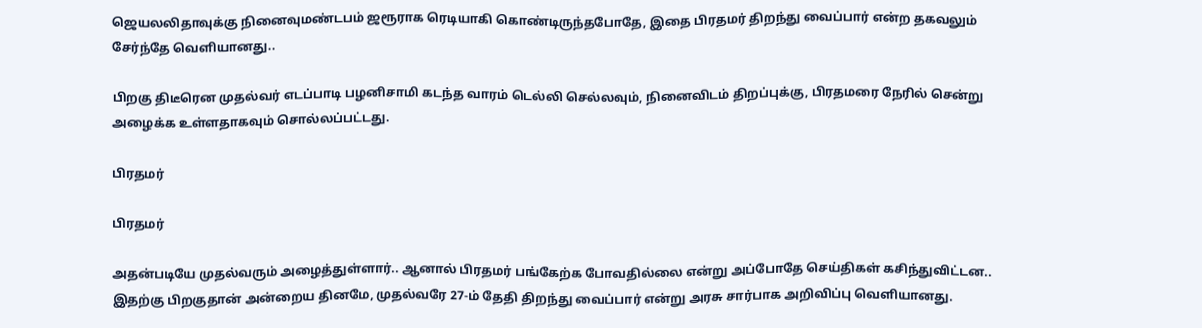ஜெயலலிதாவுக்கு நினைவுமண்டபம் ஜரூராக ரெடியாகி கொண்டிருந்தபோதே, இதை பிரதமர் திறந்து வைப்பார் என்ற தகவலும் சேர்ந்தே வெளியானது..

பிறகு திடீரென முதல்வர் எடப்பாடி பழனிசாமி கடந்த வாரம் டெல்லி செல்லவும், நினைவிடம் திறப்புக்கு, பிரதமரை நேரில் சென்று அழைக்க உள்ளதாகவும் சொல்லப்பட்டது.

பிரதமர்

பிரதமர்

அதன்படியே முதல்வரும் அழைத்துள்ளார்.. ஆனால் பிரதமர் பங்கேற்க போவதில்லை என்று அப்போதே செய்திகள் கசிந்துவிட்டன.. இதற்கு பிறகுதான் அன்றைய தினமே, முதல்வரே 27-ம் தேதி திறந்து வைப்பார் என்று அரசு சார்பாக அறிவிப்பு வெளியானது.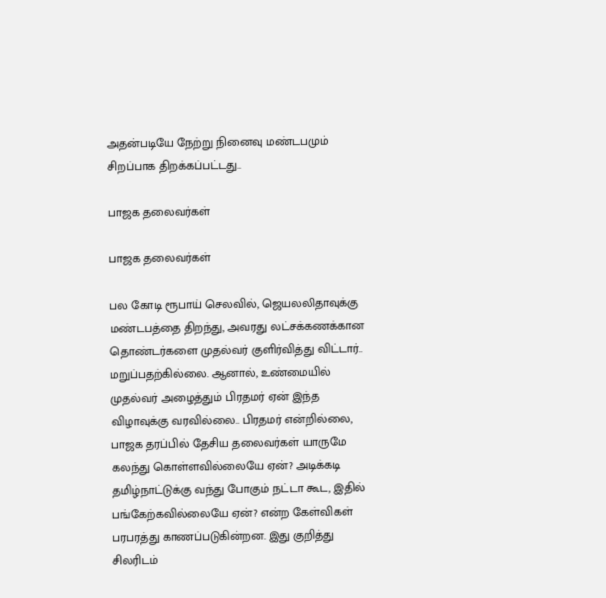அதன்படியே நேற்று நினைவு மண்டபமும் சிறப்பாக திறக்கப்பட்டது..

பாஜக தலைவர்கள்

பாஜக தலைவர்கள்

பல கோடி ரூபாய் செலவில், ஜெயலலிதாவுக்கு மண்டபத்தை திறந்து, அவரது லட்சக்கணக்கான தொண்டர்களை முதல்வர் குளிர்வித்து விட்டார்.. மறுப்பதற்கில்லை. ஆனால், உண்மையில் முதல்வர் அழைத்தும் பிரதமர் ஏன் இந்த விழாவுக்கு வரவில்லை.. பிரதமர் என்றில்லை, பாஜக தரப்பில் தேசிய தலைவர்கள் யாருமே கலந்து கொள்ளவில்லையே ஏன்? அடிக்கடி தமிழ்நாட்டுக்கு வந்து போகும் நட்டா கூட, இதில் பங்கேற்கவில்லையே ஏன்? என்ற கேள்விகள் பரபரத்து காணப்படுகின்றன. இது குறித்து சிலரிடம்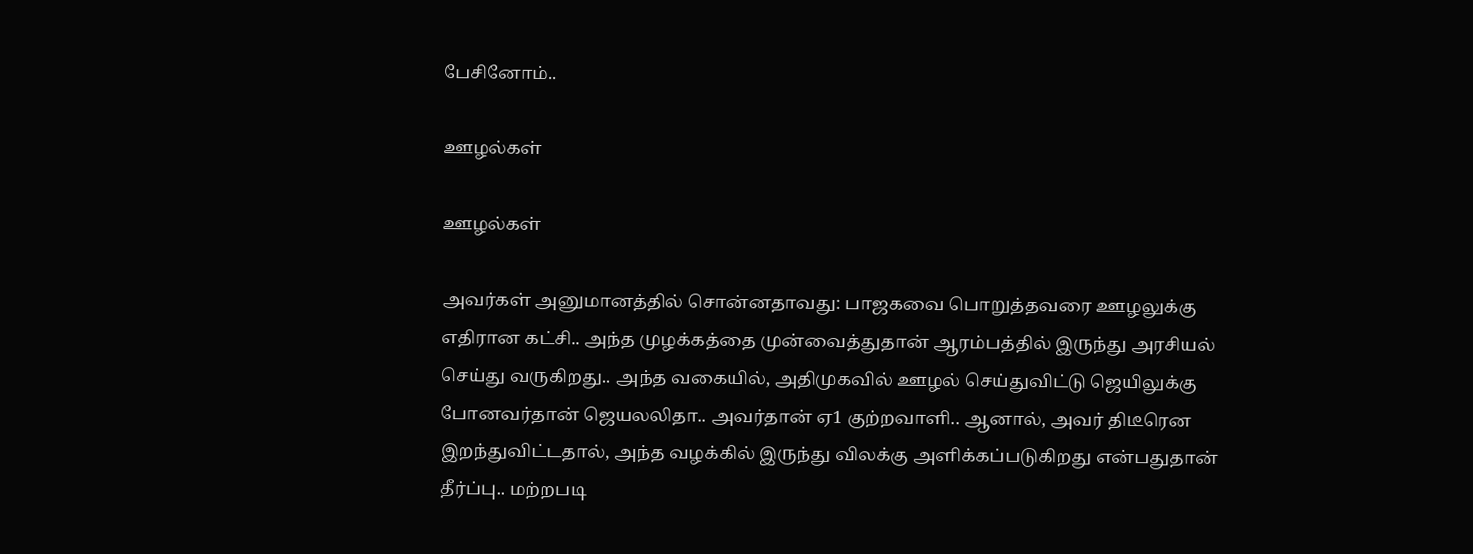பேசினோம்..

ஊழல்கள்

ஊழல்கள்

அவர்கள் அனுமானத்தில் சொன்னதாவது: பாஜகவை பொறுத்தவரை ஊழலுக்கு எதிரான கட்சி.. அந்த முழக்கத்தை முன்வைத்துதான் ஆரம்பத்தில் இருந்து அரசியல் செய்து வருகிறது.. அந்த வகையில், அதிமுகவில் ஊழல் செய்துவிட்டு ஜெயிலுக்கு போனவர்தான் ஜெயலலிதா.. அவர்தான் ஏ1 குற்றவாளி.. ஆனால், அவர் திடீரென இறந்துவிட்டதால், அந்த வழக்கில் இருந்து விலக்கு அளிக்கப்படுகிறது என்பதுதான் தீர்ப்பு.. மற்றபடி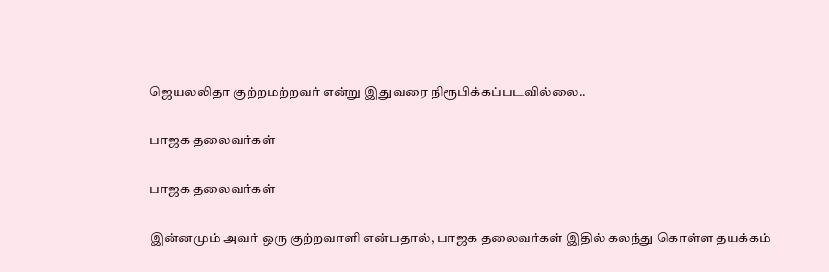ஜெயலலிதா குற்றமற்றவர் என்று இதுவரை நிரூபிக்கப்படவில்லை..

பாஜக தலைவர்கள்

பாஜக தலைவர்கள்

இன்னமும் அவர் ஒரு குற்றவாளி என்பதால், பாஜக தலைவர்கள் இதில் கலந்து கொள்ள தயக்கம்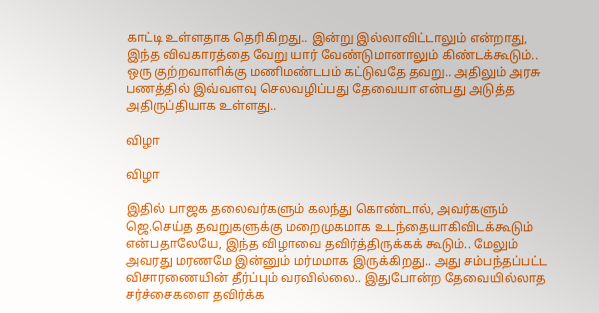காட்டி உள்ளதாக தெரிகிறது.. இன்று இல்லாவிட்டாலும் என்றாது, இந்த விவகாரத்தை வேறு யார் வேண்டுமானாலும் கிண்டக்கூடும்.. ஒரு குற்றவாளிக்கு மணிமண்டபம் கட்டுவதே தவறு.. அதிலும் அரசு பணத்தில் இவ்வளவு செலவழிப்பது தேவையா என்பது அடுத்த அதிருப்தியாக உள்ளது..

விழா

விழா

இதில் பாஜக தலைவர்களும் கலந்து கொண்டால், அவர்களும் ஜெ.செய்த தவறுகளுக்கு மறைமுகமாக உடந்தையாகிவிடக்கூடும் என்பதாலேயே, இந்த விழாவை தவிர்த்திருக்கக் கூடும்.. மேலும் அவரது மரணமே இன்னும் மர்மமாக இருக்கிறது.. அது சம்பந்தப்பட்ட விசாரணையின் தீர்ப்பும் வரவில்லை.. இதுபோன்ற தேவையில்லாத சர்ச்சைகளை தவிர்க்க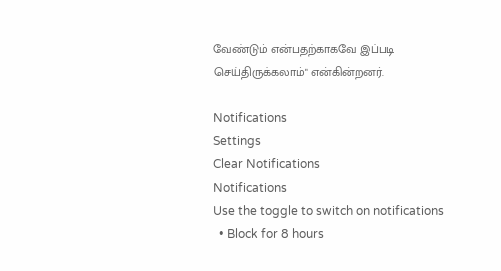வேண்டும் என்பதற்காகவே இப்படி செய்திருக்கலாம்" என்கின்றனர்.

Notifications
Settings
Clear Notifications
Notifications
Use the toggle to switch on notifications
  • Block for 8 hours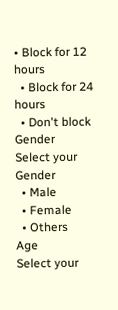• Block for 12 hours
  • Block for 24 hours
  • Don't block
Gender
Select your Gender
  • Male
  • Female
  • Others
Age
Select your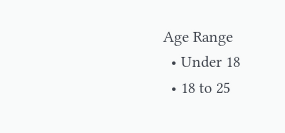Age Range
  • Under 18
  • 18 to 25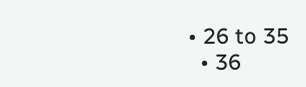• 26 to 35
  • 36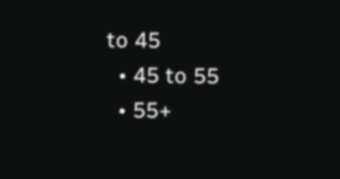to 45
  • 45 to 55
  • 55+